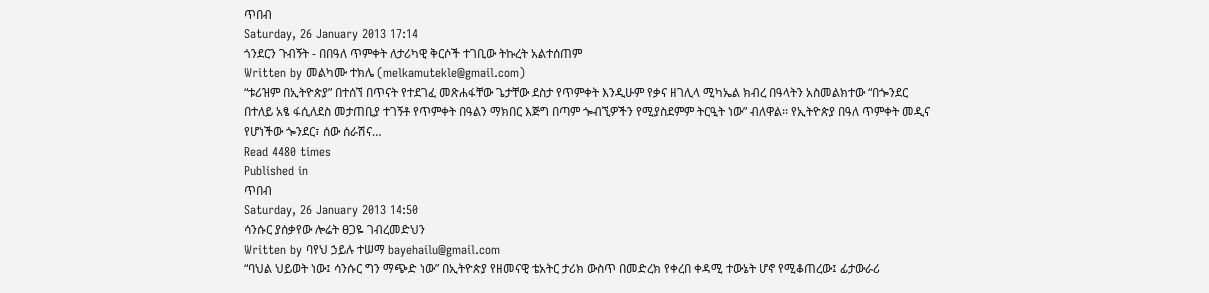ጥበብ
Saturday, 26 January 2013 17:14
ጎንደርን ጉብኝት - በበዓለ ጥምቀት ለታሪካዊ ቅርሶች ተገቢው ትኩረት አልተሰጠም
Written by መልካሙ ተክሌ (melkamutekle@gmail.com)
“ቱሪዝም በኢትዮጵያ” በተሰኘ በጥናት የተደገፈ መጽሐፋቸው ጌታቸው ደስታ የጥምቀት እንዲሁም የቃና ዘገሊላ ሚካኤል ክብረ በዓላትን አስመልክተው “በጐንደር በተለይ አፄ ፋሲለደስ መታጠቢያ ተገኝቶ የጥምቀት በዓልን ማክበር እጅግ በጣም ጐብኚዎችን የሚያስደምም ትርዒት ነው” ብለዋል፡፡ የኢትዮጵያ በዓለ ጥምቀት መዲና የሆነችው ጐንደር፣ ሰው ሰራሽና…
Read 4480 times
Published in
ጥበብ
Saturday, 26 January 2013 14:50
ሳንሱር ያሰቃየው ሎሬት ፀጋዬ ገብረመድህን
Written by ባየህ ኃይሉ ተሠማ bayehailu@gmail.com
“ባህል ህይወት ነው፤ ሳንሱር ግን ማጭድ ነው” በኢትዮጵያ የዘመናዊ ቴአትር ታሪክ ውስጥ በመድረክ የቀረበ ቀዳሚ ተውኔት ሆኖ የሚቆጠረው፤ ፊታውራሪ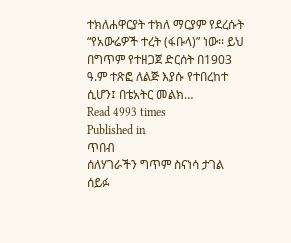ተክለሐዋርያት ተክለ ማርያም የደረሱት “የአውሬዎች ተረት (ፋቡላ)” ነው፡፡ ይህ በግጥም የተዘጋጀ ድርሰት በ1903 ዓ.ም ተጽፎ ለልጅ እያሱ የተበረከተ ሲሆን፤ በቴአትር መልክ…
Read 4993 times
Published in
ጥበብ
ሰለሃገራችን ግጥም ስናነሳ ታገል ሰይፉ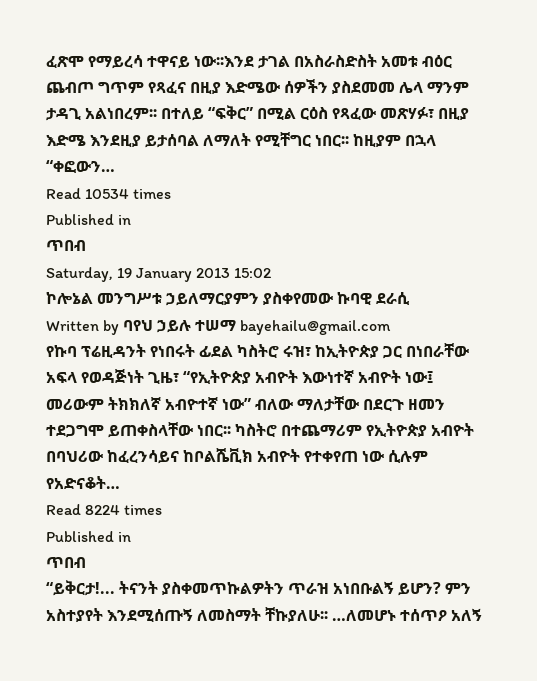ፈጽሞ የማይረሳ ተዋናይ ነው፡፡እንደ ታገል በአስራስድስት አመቱ ብዕር ጨብጦ ግጥም የጻፈና በዚያ እድሜው ሰዎችን ያስደመመ ሌላ ማንም ታዳጊ አልነበረም፡፡ በተለይ “ፍቅር” በሚል ርዕስ የጻፈው መጽሃፉ፣ በዚያ እድሜ እንደዚያ ይታሰባል ለማለት የሚቸግር ነበር፡፡ ከዚያም በኋላ “ቀፎውን…
Read 10534 times
Published in
ጥበብ
Saturday, 19 January 2013 15:02
ኮሎኔል መንግሥቱ ኃይለማርያምን ያስቀየመው ኩባዊ ደራሲ
Written by ባየህ ኃይሉ ተሠማ bayehailu@gmail.com
የኩባ ፕሬዚዳንት የነበሩት ፊደል ካስትሮ ሩዝ፣ ከኢትዮጵያ ጋር በነበራቸው አፍላ የወዳጅነት ጊዜ፣ “የኢትዮጵያ አብዮት እውነተኛ አብዮት ነው፤ መሪውም ትክክለኛ አብዮተኛ ነው” ብለው ማለታቸው በደርጉ ዘመን ተደጋግሞ ይጠቀስላቸው ነበር፡፡ ካስትሮ በተጨማሪም የኢትዮጵያ አብዮት በባህሪው ከፈረንሳይና ከቦልሼቪክ አብዮት የተቀየጠ ነው ሲሉም የአድናቆት…
Read 8224 times
Published in
ጥበብ
“ይቅርታ!... ትናንት ያስቀመጥኩልዎትን ጥራዝ አነበቡልኝ ይሆን? ምን አስተያየት እንደሚሰጡኝ ለመስማት ቸኩያለሁ፡፡ …ለመሆኑ ተሰጥዖ አለኝ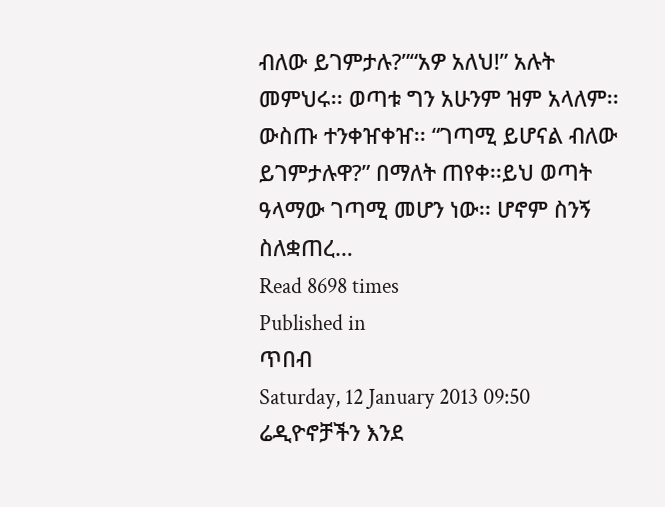ብለው ይገምታሉ?”“አዎ አለህ!” አሉት መምህሩ፡፡ ወጣቱ ግን አሁንም ዝም አላለም፡፡ ውስጡ ተንቀዠቀዠ፡፡ “ገጣሚ ይሆናል ብለው ይገምታሉዋ?” በማለት ጠየቀ፡፡ይህ ወጣት ዓላማው ገጣሚ መሆን ነው፡፡ ሆኖም ስንኝ ስለቋጠረ…
Read 8698 times
Published in
ጥበብ
Saturday, 12 January 2013 09:50
ሬዲዮኖቻችን እንደ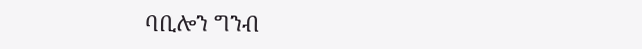ባቢሎን ግንብ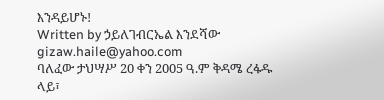እንዳይሆኑ!
Written by ኃይለገብርኤል እንደሻው gizaw.haile@yahoo.com
ባለፈው ታህሣሥ 20 ቀን 2005 ዓ.ም ቅዳሜ ረፋዱ ላይ፣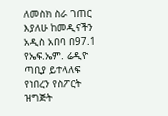ለመስክ ስራ ገጠር እያለሁ ከመዲናችን አዲስ አበባ በ97.1 የኤፍ.ኤም. ሬዲዮ ጣቢያ ይተላለፍ የነበረን የስፖርት ዝግጅት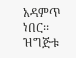አዳምጥ ነበር፡፡ ዝግጅቱ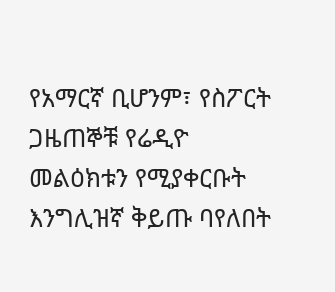የአማርኛ ቢሆንም፣ የስፖርት ጋዜጠኞቹ የሬዲዮ መልዕክቱን የሚያቀርቡት እንግሊዝኛ ቅይጡ ባየለበት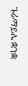ጉራማይሌ ቋንቋ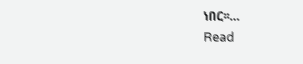ነበር፡፡…
Read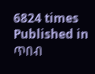6824 times
Published in
ጥበብ